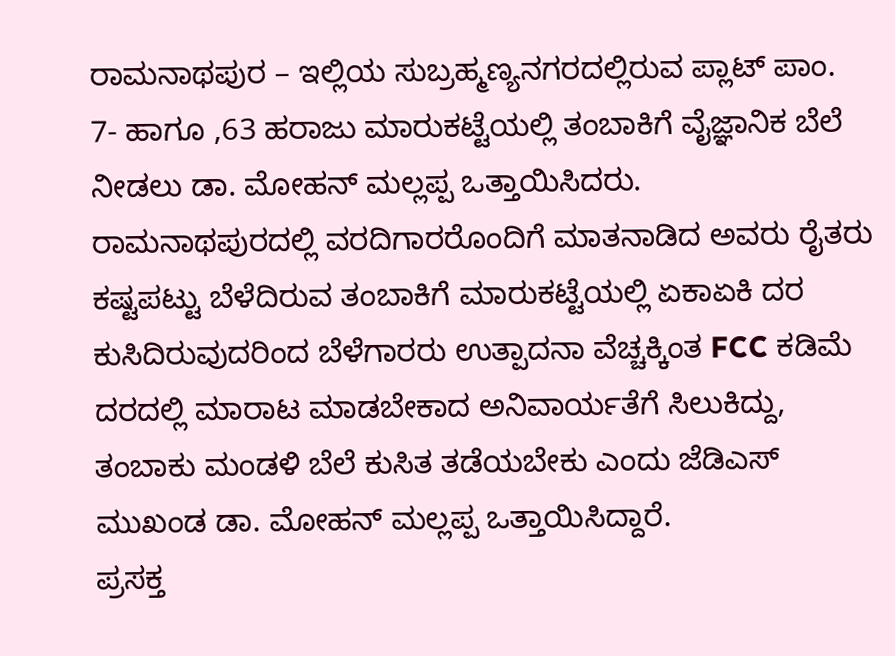ರಾಮನಾಥಪುರ – ಇಲ್ಲಿಯ ಸುಬ್ರಹ್ಮಣ್ಯನಗರದಲ್ಲಿರುವ ಪ್ಲಾಟ್ ಪಾಂ. 7- ಹಾಗೂ ,63 ಹರಾಜು ಮಾರುಕಟ್ಟೆಯಲ್ಲಿ ತಂಬಾಕಿಗೆ ವೈಜ್ಞಾನಿಕ ಬೆಲೆ ನೀಡಲು ಡಾ. ಮೋಹನ್ ಮಲ್ಲಪ್ಪ ಒತ್ತಾಯಿಸಿದರು.
ರಾಮನಾಥಪುರದಲ್ಲಿ ವರದಿಗಾರರೊಂದಿಗೆ ಮಾತನಾಡಿದ ಅವರು ರೈತರು ಕಷ್ಟಪಟ್ಟು ಬೆಳೆದಿರುವ ತಂಬಾಕಿಗೆ ಮಾರುಕಟ್ಟೆಯಲ್ಲಿ ಏಕಾಏಕಿ ದರ ಕುಸಿದಿರುವುದರಿಂದ ಬೆಳೆಗಾರರು ಉತ್ಪಾದನಾ ವೆಚ್ಚಕ್ಕಿಂತ FCC ಕಡಿಮೆ ದರದಲ್ಲಿ ಮಾರಾಟ ಮಾಡಬೇಕಾದ ಅನಿವಾರ್ಯತೆಗೆ ಸಿಲುಕಿದ್ದು, ತಂಬಾಕು ಮಂಡಳಿ ಬೆಲೆ ಕುಸಿತ ತಡೆಯಬೇಕು ಎಂದು ಜೆಡಿಎಸ್ ಮುಖಂಡ ಡಾ. ಮೋಹನ್ ಮಲ್ಲಪ್ಪ ಒತ್ತಾಯಿಸಿದ್ದಾರೆ.
ಪ್ರಸಕ್ತ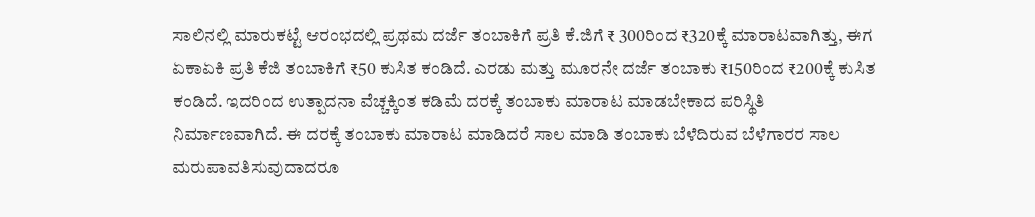ಸಾಲಿನಲ್ಲಿ ಮಾರುಕಟ್ಟೆ ಆರಂಭದಲ್ಲಿ ಪ್ರಥಮ ದರ್ಜೆ ತಂಬಾಕಿಗೆ ಪ್ರತಿ ಕೆ.ಜಿಗೆ ₹ 300ರಿಂದ ₹320ಕ್ಕೆ ಮಾರಾಟವಾಗಿತ್ತು, ಈಗ ಏಕಾಏಕಿ ಪ್ರತಿ ಕೆಜಿ ತಂಬಾಕಿಗೆ ₹50 ಕುಸಿತ ಕಂಡಿದೆ. ಎರಡು ಮತ್ತು ಮೂರನೇ ದರ್ಜೆ ತಂಬಾಕು ₹150ರಿಂದ ₹200ಕ್ಕೆ ಕುಸಿತ ಕಂಡಿದೆ. ಇದರಿಂದ ಉತ್ಪಾದನಾ ವೆಚ್ಚಕ್ಕಿಂತ ಕಡಿಮೆ ದರಕ್ಕೆ ತಂಬಾಕು ಮಾರಾಟ ಮಾಡಬೇಕಾದ ಪರಿಸ್ಥಿತಿ ನಿರ್ಮಾಣವಾಗಿದೆ. ಈ ದರಕ್ಕೆ ತಂಬಾಕು ಮಾರಾಟ ಮಾಡಿದರೆ ಸಾಲ ಮಾಡಿ ತಂಬಾಕು ಬೆಳೆದಿರುವ ಬೆಳೆಗಾರರ ಸಾಲ ಮರುಪಾವತಿಸುವುದಾದರೂ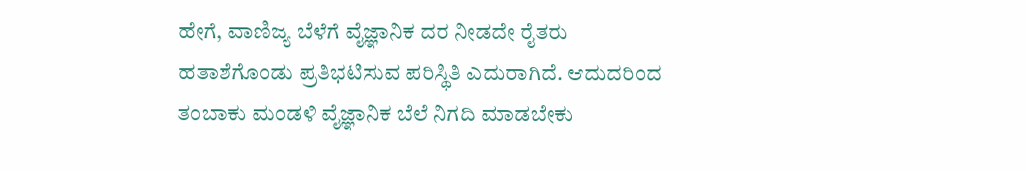ಹೇಗೆ, ವಾಣಿಜ್ಯ ಬೆಳೆಗೆ ವೈಜ್ಞಾನಿಕ ದರ ನೀಡದೇ ರೈತರು ಹತಾಶೆಗೊಂಡು ಪ್ರತಿಭಟಿಸುವ ಪರಿಸ್ಥಿತಿ ಎದುರಾಗಿದೆ. ಆದುದರಿಂದ ತಂಬಾಕು ಮಂಡಳಿ ವೈಜ್ಞಾನಿಕ ಬೆಲೆ ನಿಗದಿ ಮಾಡಬೇಕು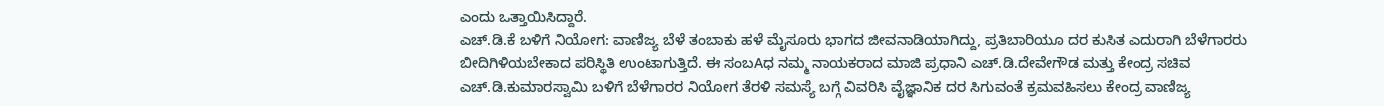ಎಂದು ಒತ್ತಾಯಿಸಿದ್ದಾರೆ.
ಎಚ್.ಡಿ.ಕೆ ಬಳಿಗೆ ನಿಯೋಗ: ವಾಣಿಜ್ಯ ಬೆಳೆ ತಂಬಾಕು ಹಳೆ ಮೈಸೂರು ಭಾಗದ ಜೀವನಾಡಿಯಾಗಿದ್ದು, ಪ್ರತಿಬಾರಿಯೂ ದರ ಕುಸಿತ ಎದುರಾಗಿ ಬೆಳೆಗಾರರು ಬೀದಿಗಿಳಿಯಬೇಕಾದ ಪರಿಸ್ಥಿತಿ ಉಂಟಾಗುತ್ತಿದೆ. ಈ ಸಂಬAಧ ನಮ್ಮ ನಾಯಕರಾದ ಮಾಜಿ ಪ್ರಧಾನಿ ಎಚ್.ಡಿ.ದೇವೇಗೌಡ ಮತ್ತು ಕೇಂದ್ರ ಸಚಿವ ಎಚ್.ಡಿ.ಕುಮಾರಸ್ವಾಮಿ ಬಳಿಗೆ ಬೆಳೆಗಾರರ ನಿಯೋಗ ತೆರಳಿ ಸಮಸ್ಯೆ ಬಗ್ಗೆ ವಿವರಿಸಿ ವೈಜ್ಞಾನಿಕ ದರ ಸಿಗುವಂತೆ ಕ್ರಮವಹಿಸಲು ಕೇಂದ್ರ ವಾಣಿಜ್ಯ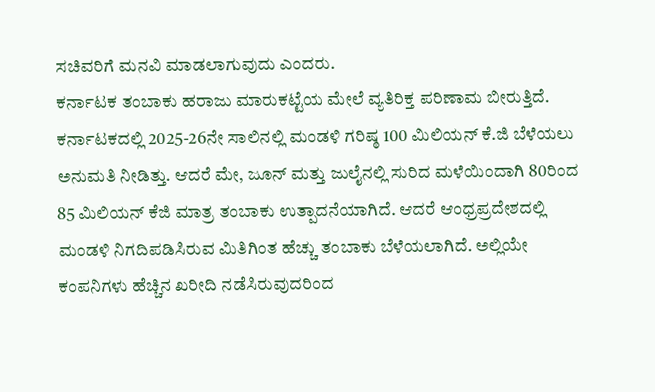ಸಚಿವರಿಗೆ ಮನವಿ ಮಾಡಲಾಗುವುದು ಎಂದರು.
ಕರ್ನಾಟಕ ತಂಬಾಕು ಹರಾಜು ಮಾರುಕಟ್ಟೆಯ ಮೇಲೆ ವ್ಯತಿರಿಕ್ತ ಪರಿಣಾಮ ಬೀರುತ್ತಿದೆ. ಕರ್ನಾಟಕದಲ್ಲಿ 2025-26ನೇ ಸಾಲಿನಲ್ಲಿ ಮಂಡಳಿ ಗರಿಷ್ಠ 100 ಮಿಲಿಯನ್ ಕೆ.ಜಿ ಬೆಳೆಯಲು ಅನುಮತಿ ನೀಡಿತ್ತು. ಆದರೆ ಮೇ, ಜೂನ್ ಮತ್ತು ಜುಲೈನಲ್ಲಿ ಸುರಿದ ಮಳೆಯಿಂದಾಗಿ 80ರಿಂದ 85 ಮಿಲಿಯನ್ ಕೆಜಿ ಮಾತ್ರ ತಂಬಾಕು ಉತ್ಪಾದನೆಯಾಗಿದೆ. ಆದರೆ ಆಂಧ್ರಪ್ರದೇಶದಲ್ಲಿ ಮಂಡಳಿ ನಿಗದಿಪಡಿಸಿರುವ ಮಿತಿಗಿಂತ ಹೆಚ್ಚು ತಂಬಾಕು ಬೆಳೆಯಲಾಗಿದೆ. ಅಲ್ಲಿಯೇ ಕಂಪನಿಗಳು ಹೆಚ್ಚಿನ ಖರೀದಿ ನಡೆಸಿರುವುದರಿಂದ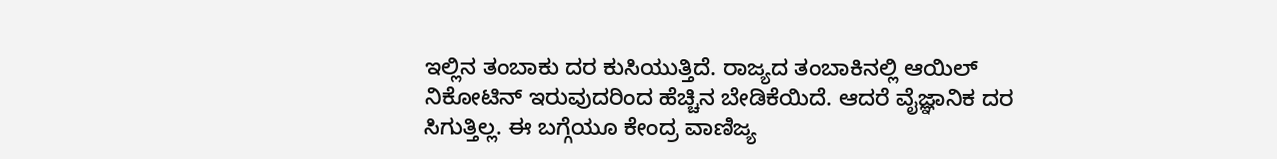ಇಲ್ಲಿನ ತಂಬಾಕು ದರ ಕುಸಿಯುತ್ತಿದೆ. ರಾಜ್ಯದ ತಂಬಾಕಿನಲ್ಲಿ ಆಯಿಲ್ ನಿಕೋಟಿನ್ ಇರುವುದರಿಂದ ಹೆಚ್ಚಿನ ಬೇಡಿಕೆಯಿದೆ. ಆದರೆ ವೈಜ್ಞಾನಿಕ ದರ ಸಿಗುತ್ತಿಲ್ಲ. ಈ ಬಗ್ಗೆಯೂ ಕೇಂದ್ರ ವಾಣಿಜ್ಯ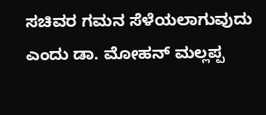ಸಚಿವರ ಗಮನ ಸೆಳೆಯಲಾಗುವುದು ಎಂದು ಡಾ. ಮೋಹನ್ ಮಲ್ಲಪ್ಪ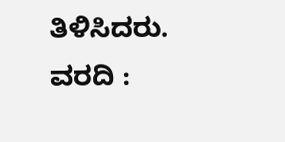ತಿಳಿಸಿದರು.
ವರದಿ :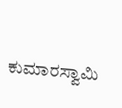ಕುಮಾರಸ್ವಾಮಿ